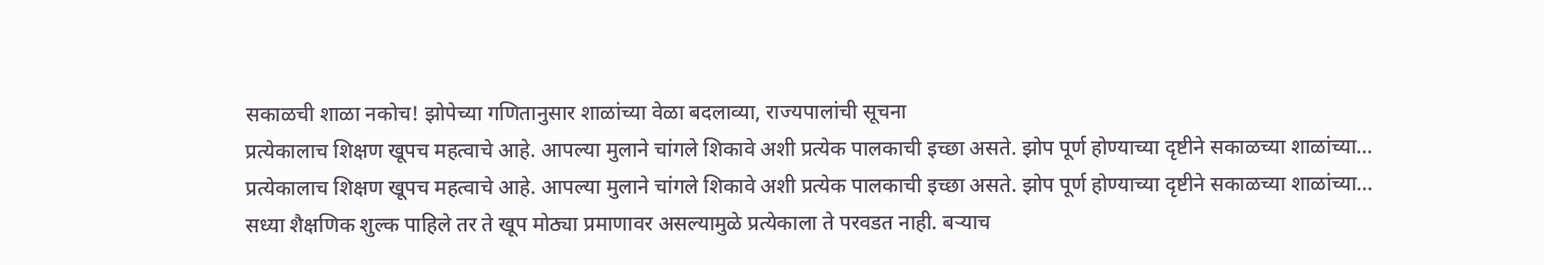सकाळची शाळा नकोच! झोपेच्या गणितानुसार शाळांच्या वेळा बदलाव्या, राज्यपालांची सूचना
प्रत्येकालाच शिक्षण खूपच महत्वाचे आहे. आपल्या मुलाने चांगले शिकावे अशी प्रत्येक पालकाची इच्छा असते. झोप पूर्ण होण्याच्या दृष्टीने सकाळच्या शाळांच्या…
प्रत्येकालाच शिक्षण खूपच महत्वाचे आहे. आपल्या मुलाने चांगले शिकावे अशी प्रत्येक पालकाची इच्छा असते. झोप पूर्ण होण्याच्या दृष्टीने सकाळच्या शाळांच्या…
सध्या शैक्षणिक शुल्क पाहिले तर ते खूप मोठ्या प्रमाणावर असल्यामुळे प्रत्येकाला ते परवडत नाही. बऱ्याच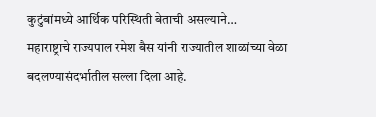कुटुंबांमध्ये आर्थिक परिस्थिती बेताची असल्याने…
महाराष्ट्राचे राज्यपाल रमेश बैस यांनी राज्यातील शाळांच्या वेळा बदलण्यासंदर्भातील सल्ला दिला आहे.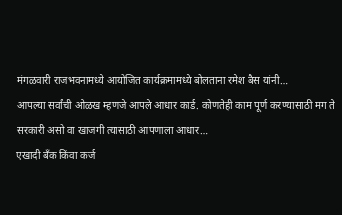मंगळवारी राजभवनामध्ये आयोजित कार्यक्रमामध्ये बोलताना रमेश बैस यांनी…
आपल्या सर्वांची ओळख म्हणजे आपले आधार कार्ड. कोणतेही काम पूर्ण करण्यासाठी मग ते सरकारी असो वा खाजगी त्यासाठी आपणाला आधार…
एखादी बँक किंवा कर्ज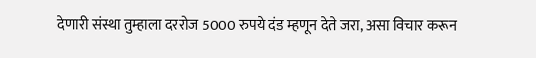देणारी संस्था तुम्हाला दररोज 5000 रुपये दंड म्हणून देते जरा, असा विचार करून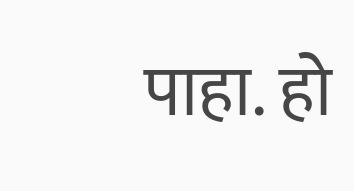पाहा. हो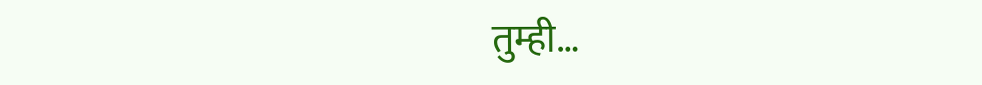तुम्ही…